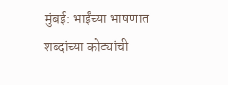मुंबई: भाईंच्या भाषणात शब्दांच्या कोट्यांची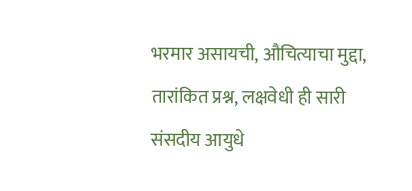भरमार असायची, औचित्याचा मुद्दा, तारांकित प्रश्न, लक्षवेधी ही सारी संसदीय आयुधे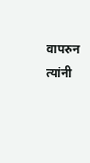वापरुन त्यांनी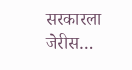सरकारला जेरीस…